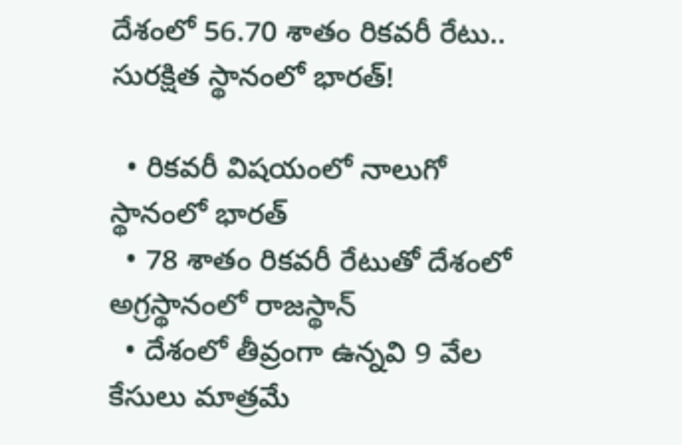దేశంలో 56.70 శాతం రికవరీ రేటు.. సురక్షిత స్థానంలో భారత్!

  • రికవరీ విషయంలో నాలుగో స్థానంలో భారత్
  • 78 శాతం రికవరీ రేటుతో దేశంలో అగ్రస్థానంలో రాజస్థాన్
  • దేశంలో తీవ్రంగా ఉన్నవి 9 వేల కేసులు మాత్రమే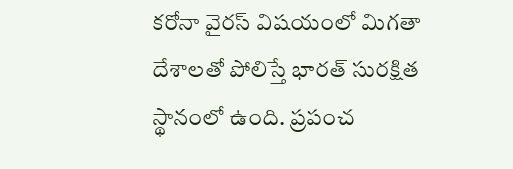కరోనా వైరస్ విషయంలో మిగతా దేశాలతో పోలిస్తే భారత్ సురక్షిత స్థానంలో ఉంది. ప్రపంచ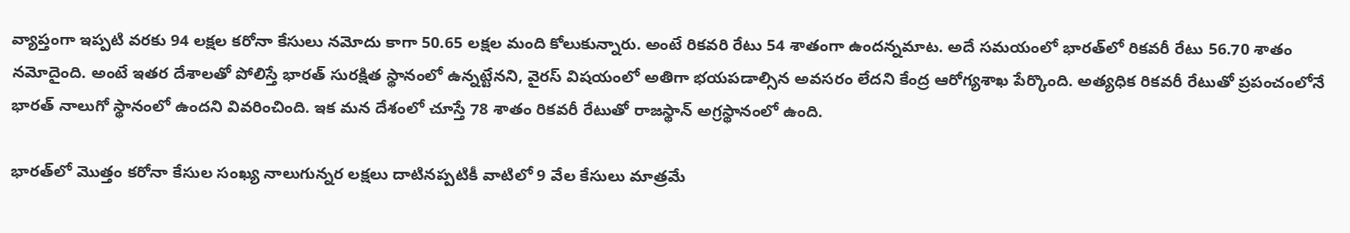వ్యాప్తంగా ఇప్పటి వరకు 94 లక్షల కరోనా కేసులు నమోదు కాగా 50.65 లక్షల మంది కోలుకున్నారు. అంటే రికవరి రేటు 54 శాతంగా ఉందన్నమాట. అదే సమయంలో భారత్‌లో రికవరీ రేటు 56.70 శాతం నమోదైంది. అంటే ఇతర దేశాలతో పోలిస్తే భారత్ సురక్షిత స్థానంలో ఉన్నట్టేనని, వైరస్ విషయంలో అతిగా భయపడాల్సిన అవసరం లేదని కేంద్ర ఆరోగ్యశాఖ పేర్కొంది. అత్యధిక రికవరీ రేటుతో ప్రపంచంలోనే భారత్ నాలుగో స్థానంలో ఉందని వివరించింది. ఇక మన దేశంలో చూస్తే 78 శాతం రికవరీ రేటుతో రాజస్థాన్ అగ్రస్థానంలో ఉంది.

భారత్‌లో మొత్తం కరోనా కేసుల సంఖ్య నాలుగున్నర లక్షలు దాటినప్పటికీ వాటిలో 9 వేల కేసులు మాత్రమే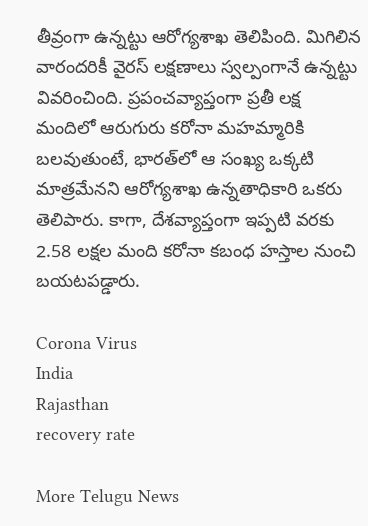తీవ్రంగా ఉన్నట్టు ఆరోగ్యశాఖ తెలిపింది. మిగిలిన వారందరికీ వైరస్ లక్షణాలు స్వల్పంగానే ఉన్నట్టు వివరించింది. ప్రపంచవ్యాప్తంగా ప్రతీ లక్ష మందిలో ఆరుగురు కరోనా మహమ్మారికి బలవుతుంటే, భారత్‌లో ఆ సంఖ్య ఒక్కటి మాత్రమేనని ఆరోగ్యశాఖ ఉన్నతాధికారి ఒకరు తెలిపారు. కాగా, దేశవ్యాప్తంగా ఇప్పటి వరకు 2.58 లక్షల మంది కరోనా కబంధ హస్తాల నుంచి బయటపడ్డారు.

Corona Virus
India
Rajasthan
recovery rate

More Telugu News